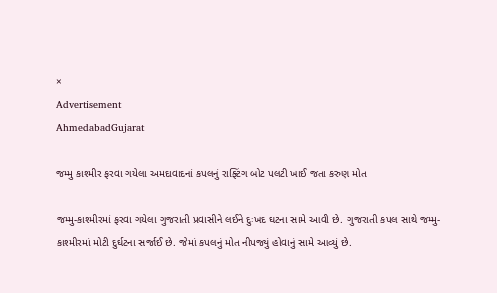×
Advertisement
AhmedabadGujarat

જમ્મુ કાશ્મીર ફરવા ગયેલા અમદાવાદનાં કપલનું રાફ્ટિંગ બોટ પલટી ખાઈ જતા કરુણ મોત

જમ્મુ-કાશ્મીરમાં ફરવા ગયેલા ગુજરાતી પ્રવાસીને લઈને દુઃખદ ઘટના સામે આવી છે. ગુજરાતી કપલ સાથે જમ્મુ-કાશ્મીરમાં મોટી દુર્ઘટના સર્જાઈ છે. જેમાં કપલનું મોત નીપજ્યું હોવાનું સામે આવ્યું છે.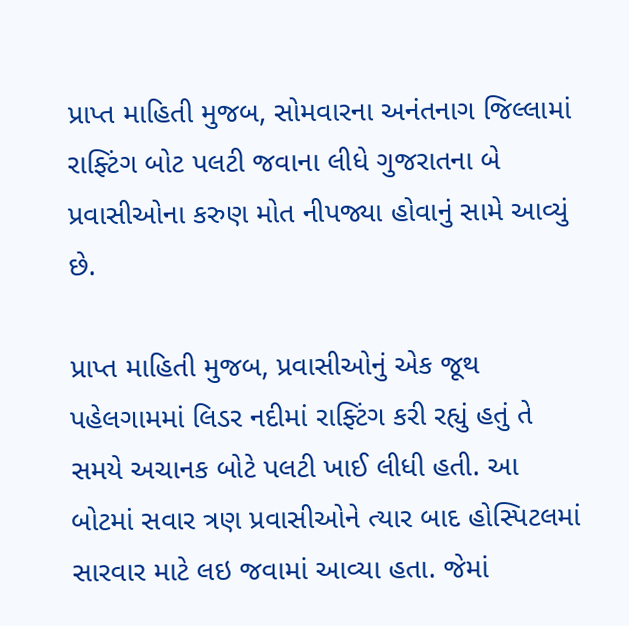પ્રાપ્ત માહિતી મુજબ, સોમવારના અનંતનાગ જિલ્લામાં રાફ્ટિંગ બોટ પલટી જવાના લીધે ગુજરાતના બે પ્રવાસીઓના કરુણ મોત નીપજ્યા હોવાનું સામે આવ્યું છે.

પ્રાપ્ત માહિતી મુજબ, પ્રવાસીઓનું એક જૂથ પહેલગામમાં લિડર નદીમાં રાફ્ટિંગ કરી રહ્યું હતું તે સમયે અચાનક બોટે પલટી ખાઈ લીધી હતી. આ બોટમાં સવાર ત્રણ પ્રવાસીઓને ત્યાર બાદ હોસ્પિટલમાં સારવાર માટે લઇ જવામાં આવ્યા હતા. જેમાં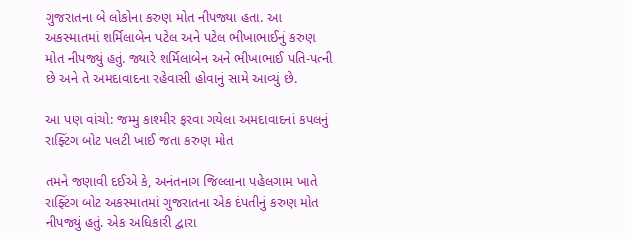ગુજરાતના બે લોકોના કરુણ મોત નીપજ્યા હતા. આ અકસ્માતમાં શર્મિલાબેન પટેલ અને પટેલ ભીખાભાઈનું કરુણ મોત નીપજ્યું હતું. જ્યારે શર્મિલાબેન અને ભીખાભાઈ પતિ-પત્ની છે અને તે અમદાવાદના રહેવાસી હોવાનું સામે આવ્યું છે.

આ પણ વાંચો: જમ્મુ કાશ્મીર ફરવા ગયેલા અમદાવાદનાં કપલનું રાફ્ટિંગ બોટ પલટી ખાઈ જતા કરુણ મોત

તમને જણાવી દઈએ કે, અનંતનાગ જિલ્લાના પહેલગામ ખાતે રાફ્ટિંગ બોટ અકસ્માતમાં ગુજરાતના એક દંપતીનું કરુણ મોત નીપજ્યું હતું. એક અધિકારી દ્વારા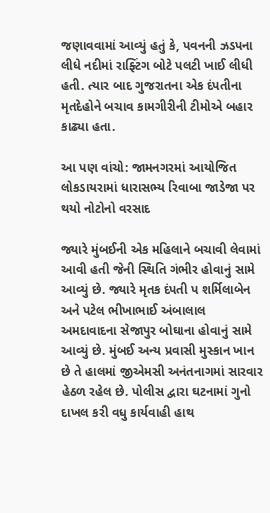જણાવવામાં આવ્યું હતું કે, પવનની ઝડપના લીધે નદીમાં રાફ્ટિંગ બોટે પલટી ખાઈ લીધી હતી. ત્યાર બાદ ગુજરાતના એક દંપતીના મૃતદેહોને બચાવ કામગીરીની ટીમોએ બહાર કાઢ્યા હતા.

આ પણ વાંચો: જામનગરમાં આયોજિત લોકડાયરામાં ધારાસભ્ય રિવાબા જાડેજા પર થયો નોટોનો વરસાદ

જ્યારે મુંબઈની એક મહિલાને બચાવી લેવામાં આવી હતી જેની સ્થિતિ ગંભીર હોવાનું સામે આવ્યું છે. જ્યારે મૃતક દંપતી પ શર્મિલાબેન અને પટેલ ભીખાભાઈ અંબાલાલ અમદાવાદના સેજાપુર બોઘાના હોવાનું સામે આવ્યું છે. મુંબઈ અન્ય પ્રવાસી મુસ્કાન ખાન છે તે હાલમાં જીએમસી અનંતનાગમાં સારવાર હેઠળ રહેલ છે. પોલીસ દ્વારા ઘટનામાં ગુનો દાખલ કરી વધુ કાર્યવાહી હાથ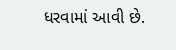ધરવામાં આવી છે.